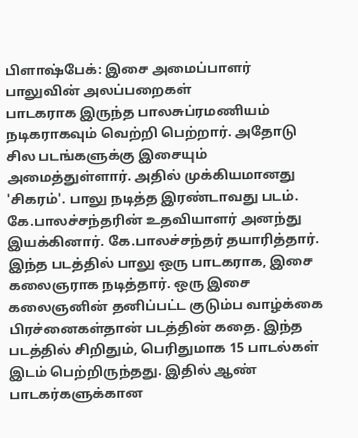பிளாஷ்பேக்: இசை அமைப்பாளர் பாலுவின் அலப்பறைகள்
பாடகராக இருந்த பாலசுப்ரமணியம் நடிகராகவும் வெற்றி பெற்றார். அதோடு சில படங்களுக்கு இசையும் அமைத்துள்ளார். அதில் முக்கியமானது 'சிகரம்'. பாலு நடித்த இரண்டாவது படம். கே.பாலச்சந்தரின் உதவியாளர் அனந்து இயக்கினார். கே.பாலச்சந்தர் தயாரித்தார்.
இந்த படத்தில் பாலு ஒரு பாடகராக, இசை கலைஞராக நடித்தார். ஒரு இசை கலைஞனின் தனிப்பட்ட குடும்ப வாழ்க்கை பிரச்னைகள்தான் படத்தின் கதை. இந்த படத்தில் சிறிதும், பெரிதுமாக 15 பாடல்கள் இடம் பெற்றிருந்தது. இதில் ஆண் பாடகர்களுக்கான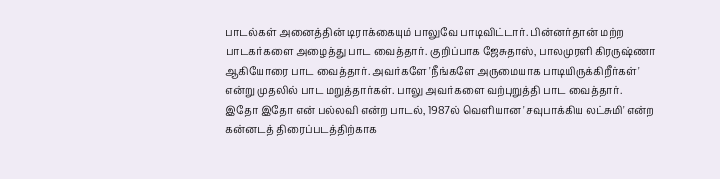பாடல்கள் அனைத்தின் டிராக்கையும் பாலுவே பாடிவிட்டார். பின்னர்தான் மற்ற பாடகர்களை அழைத்து பாட வைத்தார். குறிப்பாக ஜேசுதாஸ், பாலமுரளி கிரருஷ்ணா ஆகியோரை பாட வைத்தார். அவர்களே 'நீங்களே அருமையாக பாடியிருக்கிறீர்கள்' என்று முதலில் பாட மறுத்தார்கள். பாலு அவர்களை வற்புறுத்தி பாட வைத்தார்.
இதோ இதோ என் பல்லவி என்ற பாடல், 1987ல் வெளியான 'சவுபாக்கிய லட்சுமி' என்ற கன்னடத் திரைப்படத்திற்காக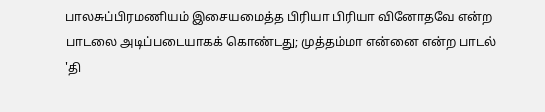பாலசுப்பிரமணியம் இசையமைத்த பிரியா பிரியா வினோதவே என்ற பாடலை அடிப்படையாகக் கொண்டது; முத்தம்மா என்னை என்ற பாடல் 'தி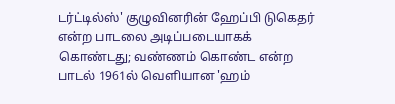டர்ட்டில்ஸ்' குழுவினரின் ஹேப்பி டுகெதர் என்ற பாடலை அடிப்படையாகக் கொண்டது; வண்ணம் கொண்ட என்ற பாடல் 1961ல் வெளியான 'ஹம்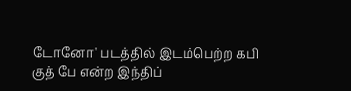டோனோ' படத்தில் இடம்பெற்ற கபி குத் பே என்ற இந்திப்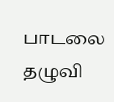பாடலை தழுவி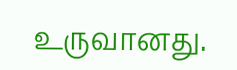உருவானது.